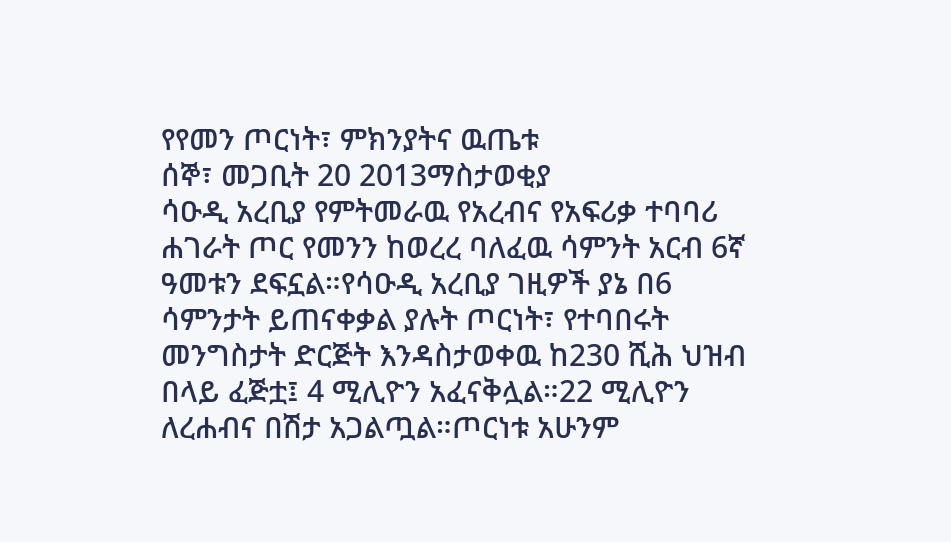የየመን ጦርነት፣ ምክንያትና ዉጤቱ
ሰኞ፣ መጋቢት 20 2013ማስታወቂያ
ሳዑዲ አረቢያ የምትመራዉ የአረብና የአፍሪቃ ተባባሪ ሐገራት ጦር የመንን ከወረረ ባለፈዉ ሳምንት አርብ 6ኛ ዓመቱን ደፍኗል።የሳዑዲ አረቢያ ገዚዎች ያኔ በ6 ሳምንታት ይጠናቀቃል ያሉት ጦርነት፣ የተባበሩት መንግስታት ድርጅት እንዳስታወቀዉ ከ230 ሺሕ ህዝብ በላይ ፈጅቷ፤ 4 ሚሊዮን አፈናቅሏል።22 ሚሊዮን ለረሐብና በሽታ አጋልጧል።ጦርነቱ አሁንም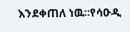እንደቀጠለ ነዉ።የሳዑዲ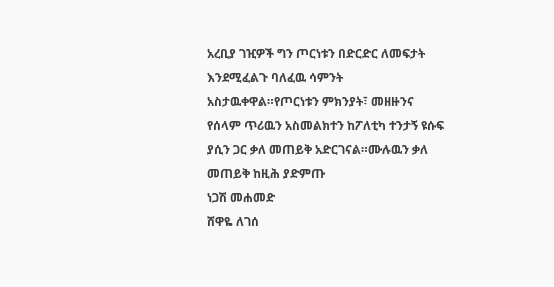አረቢያ ገዢዎች ግን ጦርነቱን በድርድር ለመፍታት እንደሚፈልጉ ባለፈዉ ሳምንት አስታዉቀዋል።የጦርነቱን ምክንያት፣ መዘዙንና የሰላም ጥሪዉን አስመልክተን ከፖለቲካ ተንታኝ ዩሱፍ ያሲን ጋር ቃለ መጠይቅ አድርገናል።ሙሉዉን ቃለ መጠይቅ ከዚሕ ያድምጡ
ነጋሽ መሐመድ
ሸዋዬ ለገሰ